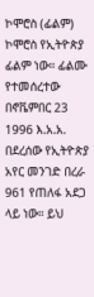ኮሞሮስ (ፊልም)
ኮሞሮስ የኢትዮጵያ ፊልም ነው። ፊልሙ የተመሰረተው በኖቬምበር 23 1996 እ.አ.አ. በደረሰው የኢትዮጵያ አየር መንገድ በረራ 961 የጠለፋ አደጋ ላይ ነው። ይህ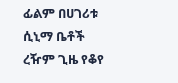ፊልም በሀገሪቱ ሲኒማ ቤቶች ረዥም ጊዜ የቆየ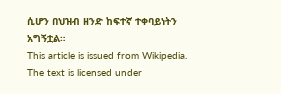ሲሆን በህዝብ ዘንድ ከፍተኛ ተቀባይነትን አግኝቷል።
This article is issued from Wikipedia. The text is licensed under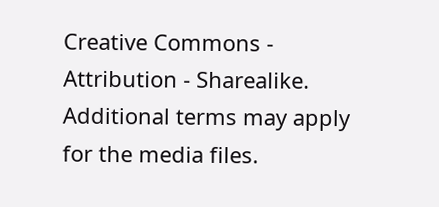Creative Commons - Attribution - Sharealike. Additional terms may apply for the media files.